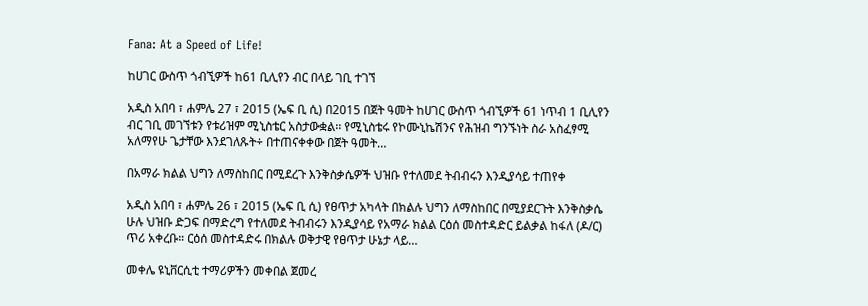Fana: At a Speed of Life!

ከሀገር ውስጥ ጎብኚዎች ከ61 ቢሊየን ብር በላይ ገቢ ተገኘ

አዲስ አበባ ፣ ሐምሌ 27 ፣ 2015 (ኤፍ ቢ ሲ) በ2015 በጀት ዓመት ከሀገር ውስጥ ጎብኚዎች 61 ነጥብ 1 ቢሊየን ብር ገቢ መገኘቱን የቱሪዝም ሚኒስቴር አስታውቋል፡፡ የሚኒስቴሩ የኮሙኒኬሽንና የሕዝብ ግንኙነት ስራ አስፈፃሚ አለማየሁ ጌታቸው እንደገለጹት÷ በተጠናቀቀው በጀት ዓመት…

በአማራ ክልል ህግን ለማስከበር በሚደረጉ እንቅስቃሴዎች ህዝቡ የተለመደ ትብብሩን እንዲያሳይ ተጠየቀ

አዲስ አበባ ፣ ሐምሌ 26 ፣ 2015 (ኤፍ ቢ ሲ) የፀጥታ አካላት በክልሉ ህግን ለማስከበር በሚያደርጉት እንቅስቃሴ ሁሉ ህዝቡ ድጋፍ በማድረግ የተለመደ ትብብሩን እንዲያሳይ የአማራ ክልል ርዕሰ መስተዳድር ይልቃል ከፋለ (ዶ/ር) ጥሪ አቀረቡ። ርዕሰ መስተዳድሩ በክልሉ ወቅታዊ የፀጥታ ሁኔታ ላይ…

መቀሌ ዩኒቨርሲቲ ተማሪዎችን መቀበል ጀመረ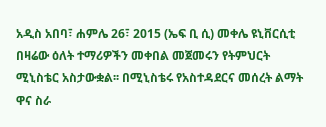አዲስ አበባ፣ ሐምሌ 26፣ 2015 (ኤፍ ቢ ሲ) መቀሌ ዩኒቨርሲቲ በዛሬው ዕለት ተማሪዎችን መቀበል መጀመሩን የትምህርት ሚኒስቴር አስታውቋል፡፡ በሚኒስቴሩ የአስተዳደርና መሰረት ልማት ዋና ስራ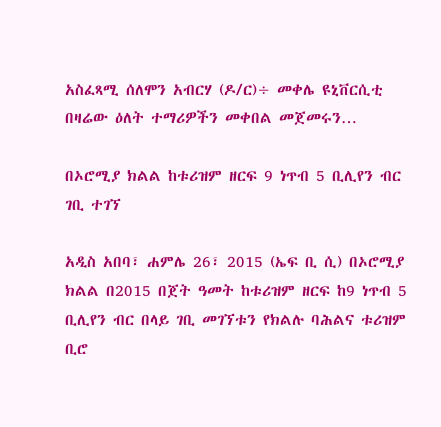አስፈጻሚ ሰለሞን አብርሃ (ዶ/ር)÷ መቀሌ ዩኒቨርሲቲ በዛሬው ዕለት ተማሪዎችን መቀበል መጀመሩን…

በኦሮሚያ ክልል ከቱሪዝም ዘርፍ 9 ነጥብ 5 ቢሊየን ብር ገቢ ተገኘ

አዲስ አበባ፣ ሐምሌ 26፣ 2015 (ኤፍ ቢ ሲ) በኦሮሚያ ክልል በ2015 በጀት ዓመት ከቱሪዝም ዘርፍ ከ9 ነጥብ 5 ቢሊየን ብር በላይ ገቢ መገኘቱን የክልሉ ባሕልና ቱሪዝም ቢሮ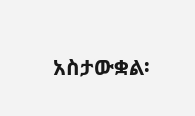አስታውቋል፡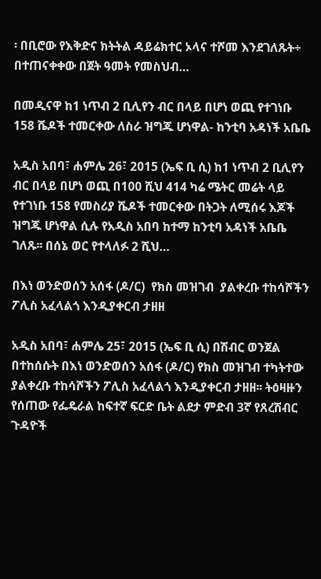፡ በቢሮው የእቅድና ክትትል ዳይሬክተር ኦላና ተሾመ እንደገለጹት÷ በተጠናቀቀው በጀት ዓመት የመስህብ…

በመዲናዋ ከ1 ነጥብ 2 ቢሊየን ብር በላይ በሆነ ወጪ የተገነቡ 158 ሼዶች ተመርቀው ለስራ ዝግጁ ሆነዋል- ከንቲባ አዳነች አቤቤ

አዲስ አበባ፣ ሐምሌ 26፣ 2015 (ኤፍ ቢ ሲ) ከ1 ነጥብ 2 ቢሊየን ብር በላይ በሆነ ወጪ በ100 ሺህ 414 ካሬ ሜትር መሬት ላይ የተገነቡ 158 የመስሪያ ሼዶች ተመርቀው በትጋት ለሚሰሩ እጆች ዝግጁ ሆነዋል ሲሉ የአዲስ አበባ ከተማ ከንቲባ አዳነች አቤቤ ገለጹ፡፡ በሰኔ ወር የተላለፉ 2 ሺህ…

በእነ ወንድወሰን አሰፋ (ዶ/ር)  የክስ መዝገብ  ያልቀረቡ ተከሳሾችን ፖሊስ አፈላልጎ እንዲያቀርብ ታዘዘ

አዲስ አበባ፣ ሐምሌ 25፣ 2015 (ኤፍ ቢ ሲ) በሽብር ወንጀል በተከሰሱት በእነ ወንድወሰን አሰፋ (ዶ/ር) የክስ መዝገብ ተካትተው ያልቀረቡ ተከሳሾችን ፖሊስ አፈላልጎ እንዲያቀርብ ታዘዘ፡፡ ትዕዛዙን የሰጠው የፌዴራል ከፍተኛ ፍርድ ቤት ልደታ ምድብ 3ኛ የጸረሽብር ጉዳዮች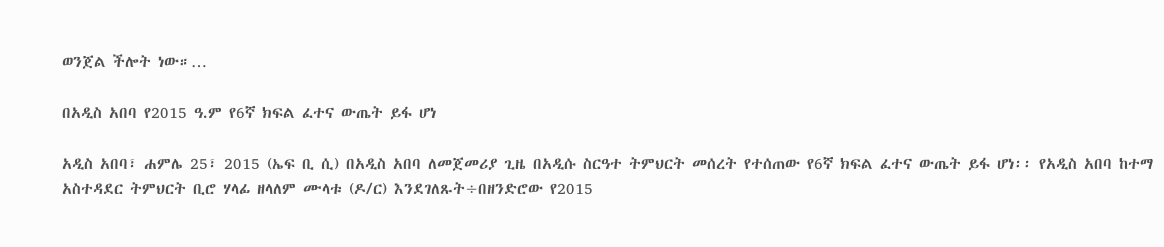ወንጀል ችሎት ነው።…

በአዲስ አበባ የ2015 ዓ.ም የ6ኛ ክፍል ፈተና ውጤት ይፋ ሆነ

አዲስ አበባ፣ ሐምሌ 25፣ 2015 (ኤፍ ቢ ሲ) በአዲስ አበባ ለመጀመሪያ ጊዜ በአዲሱ ስርዓተ ትምህርት መሰረት የተሰጠው የ6ኛ ክፍል ፈተና ውጤት ይፋ ሆነ፡፡ የአዲስ አበባ ከተማ አስተዳደር ትምህርት ቢሮ ሃላፊ ዘላለም ሙላቱ (ዶ/ር) እንደገለጹት÷በዘንድሮው የ2015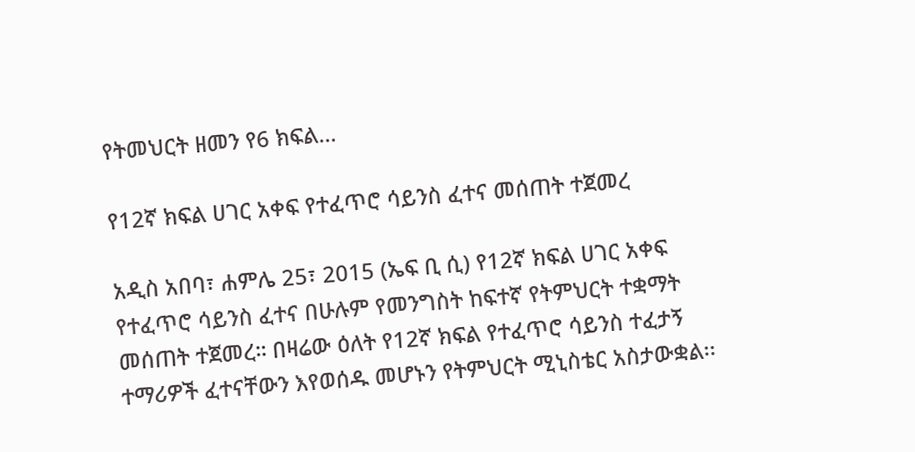የትመህርት ዘመን የ6 ክፍል…

የ12ኛ ክፍል ሀገር አቀፍ የተፈጥሮ ሳይንስ ፈተና መሰጠት ተጀመረ

አዲስ አበባ፣ ሐምሌ 25፣ 2015 (ኤፍ ቢ ሲ) የ12ኛ ክፍል ሀገር አቀፍ የተፈጥሮ ሳይንስ ፈተና በሁሉም የመንግስት ከፍተኛ የትምህርት ተቋማት መሰጠት ተጀመረ። በዛሬው ዕለት የ12ኛ ክፍል የተፈጥሮ ሳይንስ ተፈታኝ ተማሪዎች ፈተናቸውን እየወሰዱ መሆኑን የትምህርት ሚኒስቴር አስታውቋል፡፡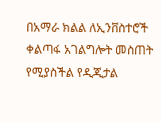በአማራ ክልል ለኢንቨስተሮች ቀልጣፋ አገልግሎት መስጠት የሚያስችል የዲጂታል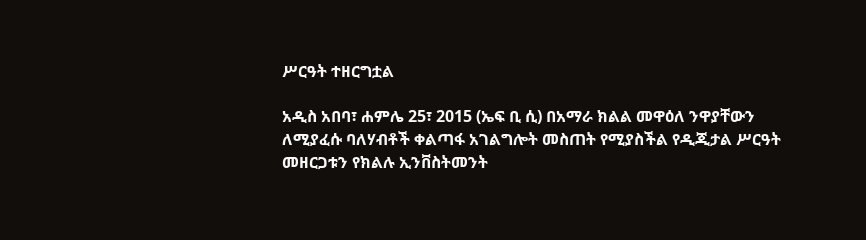ሥርዓት ተዘርግቷል

አዲስ አበባ፣ ሐምሌ 25፣ 2015 (ኤፍ ቢ ሲ) በአማራ ክልል መዋዕለ ንዋያቸውን ለሚያፈሱ ባለሃብቶች ቀልጣፋ አገልግሎት መስጠት የሚያስችል የዲጂታል ሥርዓት መዘርጋቱን የክልሉ ኢንቨስትመንት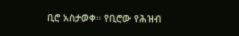ቢሮ አስታወቀ። የቢሮው የሕዝብ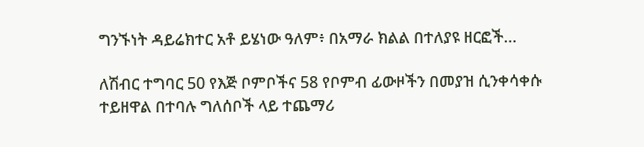ግንኙነት ዳይሬክተር አቶ ይሄነው ዓለም፥ በአማራ ክልል በተለያዩ ዘርፎች…

ለሽብር ተግባር 50 የእጅ ቦምቦችና 58 የቦምብ ፊውዞችን በመያዝ ሲንቀሳቀሱ ተይዘዋል በተባሉ ግለሰቦች ላይ ተጨማሪ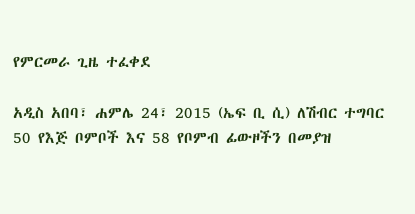የምርመራ ጊዜ ተፈቀደ

አዲስ አበባ፣ ሐምሌ 24፣ 2015 (ኤፍ ቢ ሲ) ለሽብር ተግባር 50 የእጅ ቦምቦች እና 58 የቦምብ ፊውዞችን በመያዝ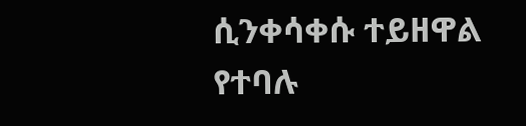ሲንቀሳቀሱ ተይዘዋል የተባሉ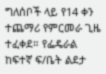ግለሰቦች ላይ የ14 ቀን ተጨማሪ የምርመራ ጊዜ ተፈቀደ። የፌዴራል ከፍተኛ ፍ/ቤት ልደታ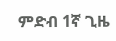ምድብ 1ኛ ጊዜ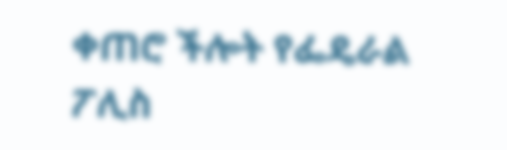ቀጠሮ ችሎት የፌዴራል ፖሊስ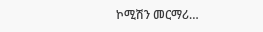ኮሚሽን መርማሪ…